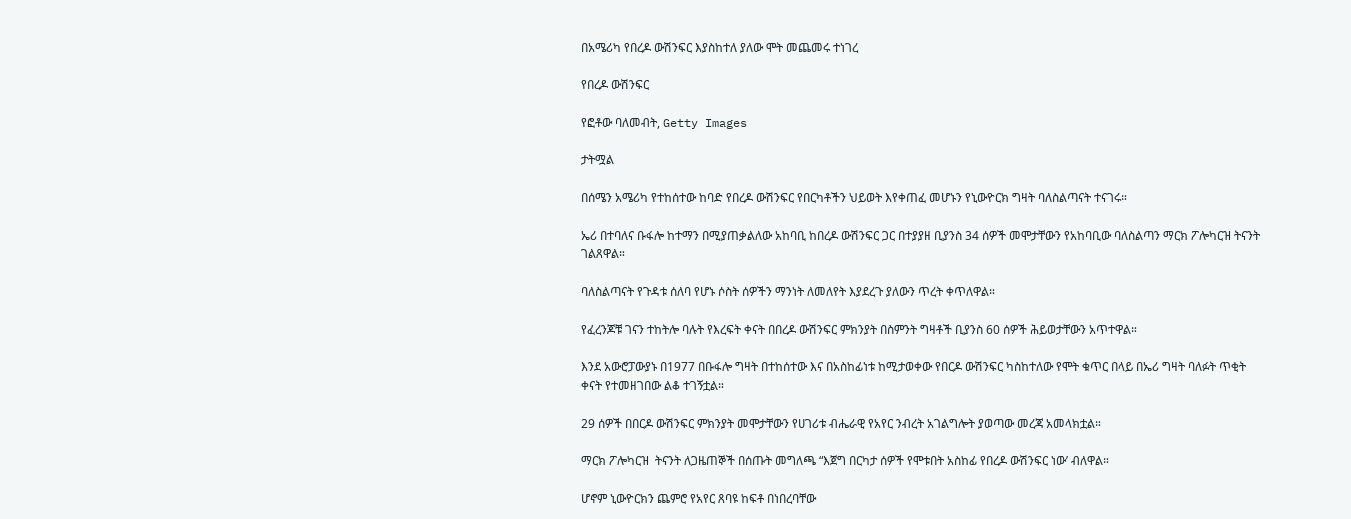በአሜሪካ የበረዶ ውሽንፍር እያስከተለ ያለው ሞት መጨመሩ ተነገረ

የበረዶ ውሽንፍር

የፎቶው ባለመብት, Getty Images

ታትሟል

በሰሜን አሜሪካ የተከሰተው ከባድ የበረዶ ውሽንፍር የበርካቶችን ህይወት እየቀጠፈ መሆኑን የኒውዮርክ ግዛት ባለስልጣናት ተናገሩ።

ኤሪ በተባለና ቡፋሎ ከተማን በሚያጠቃልለው አከባቢ ከበረዶ ውሽንፍር ጋር በተያያዘ ቢያንስ 34 ሰዎች መሞታቸውን የአከባቢው ባለስልጣን ማርክ ፖሎካርዝ ትናንት ገልጸዋል።

ባለስልጣናት የጉዳቱ ሰለባ የሆኑ ሶስት ሰዎችን ማንነት ለመለየት እያደረጉ ያለውን ጥረት ቀጥለዋል።

የፈረንጆቹ ገናን ተከትሎ ባሉት የእረፍት ቀናት በበረዶ ውሽንፍር ምክንያት በስምንት ግዛቶች ቢያንስ 60 ሰዎች ሕይወታቸውን አጥተዋል።

እንደ አውሮፓውያኑ በ1977 በቡፋሎ ግዛት በተከሰተው እና በአስከፊነቱ ከሚታወቀው የበርዶ ውሽንፍር ካስከተለው የሞት ቁጥር በላይ በኤሪ ግዛት ባለፉት ጥቂት ቀናት የተመዘገበው ልቆ ተገኝቷል።

29 ሰዎች በበርዶ ውሽንፍር ምክንያት መሞታቸውን የሀገሪቱ ብሔራዊ የአየር ንብረት አገልግሎት ያወጣው መረጃ አመላክቷል።

ማርክ ፖሎካርዝ  ትናንት ለጋዜጠኞች በሰጡት መግለጫ “እጀግ በርካታ ሰዎች የሞቱበት አስከፊ የበረዶ ውሽንፍር ነው’ ብለዋል።

ሆኖም ኒውዮርክን ጨምሮ የአየር ጸባዩ ከፍቶ በነበረባቸው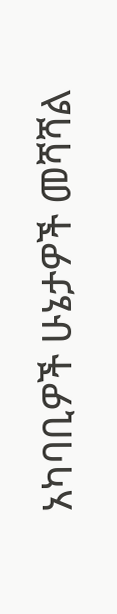አካባቢዎች ሁኔታዎች መሻሻል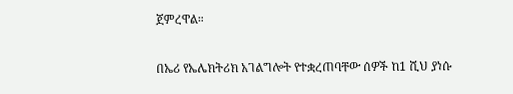ጀምረዋል።

በኤሪ የኤሌክትሪክ አገልግሎት የተቋረጠባቸው ሰዎች ከ1 ሺህ ያነሱ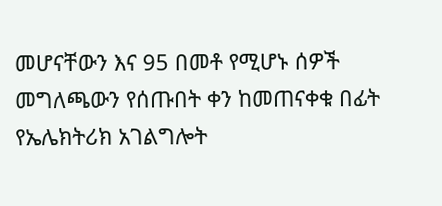መሆናቸውን እና 95 በመቶ የሚሆኑ ሰዎች መግለጫውን የሰጡበት ቀን ከመጠናቀቁ በፊት የኤሌክትሪክ አገልግሎት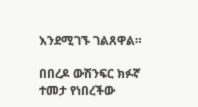እንደሚገኙ ገልጸዋል።

በበረዶ ውሽንፍር ክፉኛ ተመታ የነበረችው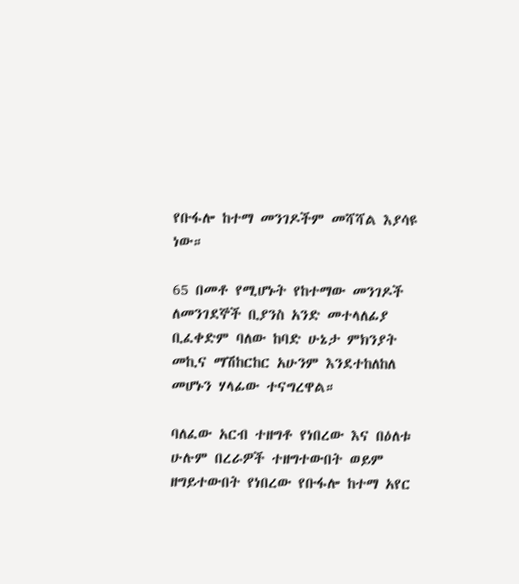የቡፋሎ ከተማ መንገዶችም መሻሻል እያሳዩ ነው።

65 በመቶ የሚሆኑት የከተማው መንገዶች ለመንገደኞች ቢያንስ አንድ መተላለፊያ ቢፈቀድም ባለው ከባድ ሁኔታ ምክንያት መኪና ማሽከርከር አሁንም እንደተከለከለ መሆኑን ሃላፊው ተናግረዋል።

ባለፈው አርብ ተዘግቶ የነበረው እና በዕለቱ ሁሉም በረራዎች ተዘግተውበት ወይም ዘግይተውበት የነበረው የቡፋሎ ከተማ አየር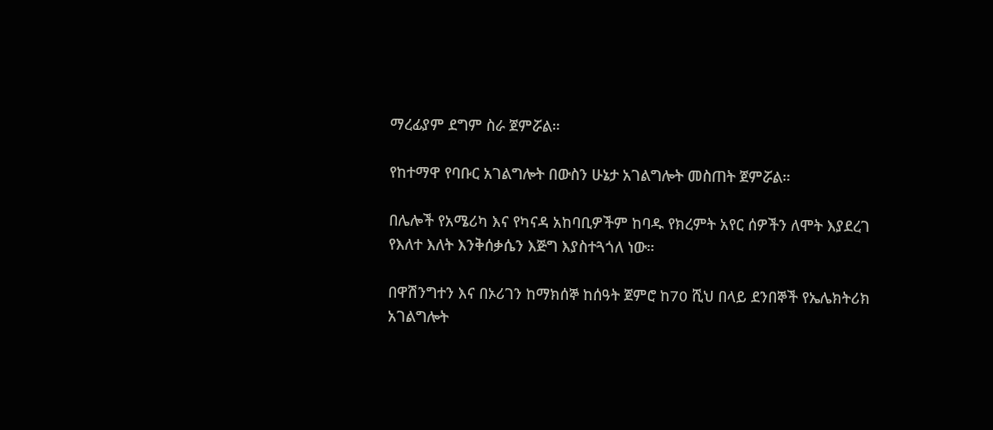ማረፊያም ደግም ስራ ጀምሯል።

የከተማዋ የባቡር አገልግሎት በውስን ሁኔታ አገልግሎት መስጠት ጀምሯል።

በሌሎች የአሜሪካ እና የካናዳ አከባቢዎችም ከባዱ የክረምት አየር ሰዎችን ለሞት እያደረገ የእለተ እለት እንቅሰቃሴን እጅግ እያስተጓጎለ ነው።

በዋሽንግተን እና በኦሪገን ከማክሰኞ ከሰዓት ጀምሮ ከ70 ሺህ በላይ ደንበኞች የኤሌክትሪክ አገልግሎት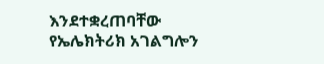እንደተቋረጠባቸው የኤሌክትሪክ አገልግሎን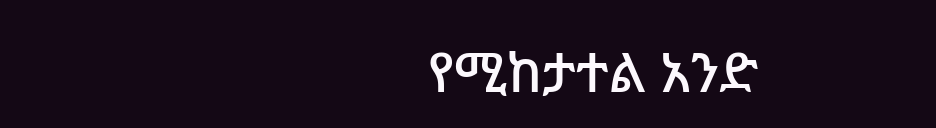የሚከታተል አንድ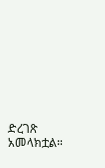ድረገጽ አመላክቷል።